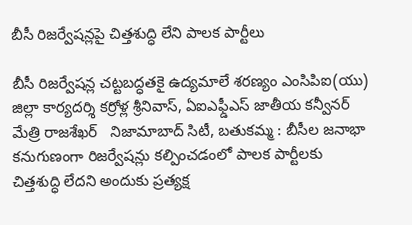బీసీ రిజర్వేషన్లపై చిత్తశుద్ధి లేని పాలక పార్టీలు

బీసీ రిజర్వేషన్ల చట్టబద్ధతకై ఉద్యమాలే శరణ్యం ఎంసిపిఐ(యు) జిల్లా కార్యదర్శి కర్రోళ్ల శ్రీనివాస్, ఏఐఎఫ్డీఎస్ జాతీయ కన్వీనర్ మేత్రి రాజశేఖర్   నిజామాబాద్ సిటీ, బతుకమ్మ : బీసీల జనాభా కనుగుణంగా రిజర్వేషన్లు కల్పించడంలో పాలక పార్టీలకు చిత్తశుద్ధి లేదని అందుకు ప్రత్యక్ష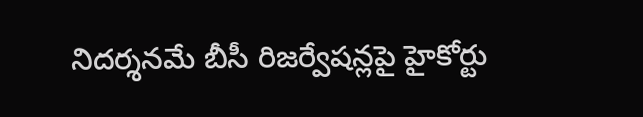నిదర్శనమే బీసీ రిజర్వేషన్లపై హైకోర్టు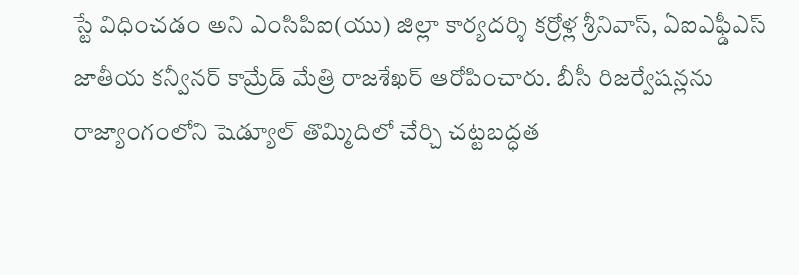స్టే విధించడం అని ఎంసిపిఐ(యు) జిల్లా కార్యదర్శి కర్రోళ్ల శ్రీనివాస్, ఏఐఎఫ్డీఎస్ జాతీయ కన్వీనర్ కామ్రేడ్ మేత్రి రాజశేఖర్ ఆరోపించారు. బీసీ రిజర్వేషన్లను రాజ్యాంగంలోని షెడ్యూల్ తొమ్మిదిలో చేర్చి చట్టబద్ధత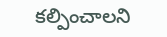కల్పించాలని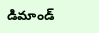డిమాండ్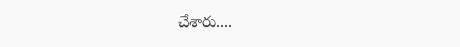చేశారు....